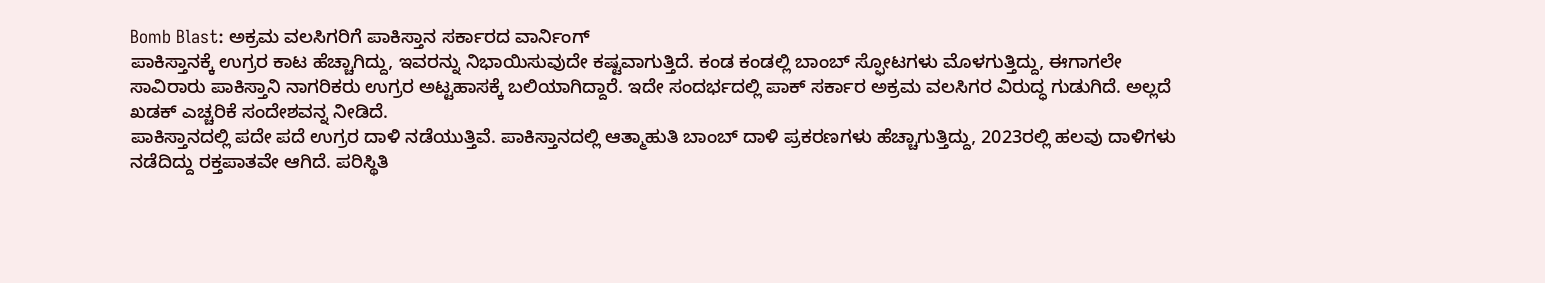Bomb Blast: ಅಕ್ರಮ ವಲಸಿಗರಿಗೆ ಪಾಕಿಸ್ತಾನ ಸರ್ಕಾರದ ವಾರ್ನಿಂಗ್
ಪಾಕಿಸ್ತಾನಕ್ಕೆ ಉಗ್ರರ ಕಾಟ ಹೆಚ್ಚಾಗಿದ್ದು, ಇವರನ್ನು ನಿಭಾಯಿಸುವುದೇ ಕಷ್ಟವಾಗುತ್ತಿದೆ. ಕಂಡ ಕಂಡಲ್ಲಿ ಬಾಂಬ್ ಸ್ಫೋಟಗಳು ಮೊಳಗುತ್ತಿದ್ದು, ಈಗಾಗಲೇ ಸಾವಿರಾರು ಪಾಕಿಸ್ತಾನಿ ನಾಗರಿಕರು ಉಗ್ರರ ಅಟ್ಟಹಾಸಕ್ಕೆ ಬಲಿಯಾಗಿದ್ದಾರೆ. ಇದೇ ಸಂದರ್ಭದಲ್ಲಿ ಪಾಕ್ ಸರ್ಕಾರ ಅಕ್ರಮ ವಲಸಿಗರ ವಿರುದ್ಧ ಗುಡುಗಿದೆ. ಅಲ್ಲದೆ ಖಡಕ್ ಎಚ್ಚರಿಕೆ ಸಂದೇಶವನ್ನ ನೀಡಿದೆ.
ಪಾಕಿಸ್ತಾನದಲ್ಲಿ ಪದೇ ಪದೆ ಉಗ್ರರ ದಾಳಿ ನಡೆಯುತ್ತಿವೆ. ಪಾಕಿಸ್ತಾನದಲ್ಲಿ ಆತ್ಮಾಹುತಿ ಬಾಂಬ್ ದಾಳಿ ಪ್ರಕರಣಗಳು ಹೆಚ್ಚಾಗುತ್ತಿದ್ದು, 2023ರಲ್ಲಿ ಹಲವು ದಾಳಿಗಳು ನಡೆದಿದ್ದು ರಕ್ತಪಾತವೇ ಆಗಿದೆ. ಪರಿಸ್ಥಿತಿ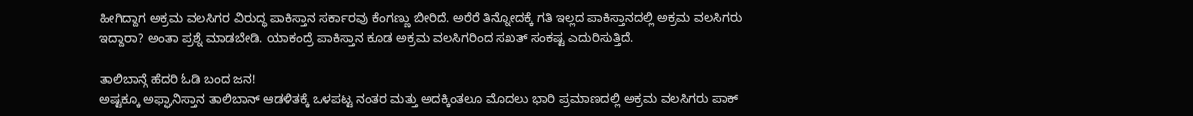ಹೀಗಿದ್ದಾಗ ಅಕ್ರಮ ವಲಸಿಗರ ವಿರುದ್ಧ ಪಾಕಿಸ್ತಾನ ಸರ್ಕಾರವು ಕೆಂಗಣ್ಣು ಬೀರಿದೆ. ಅರೆರೆ ತಿನ್ನೋದಕ್ಕೆ ಗತಿ ಇಲ್ಲದ ಪಾಕಿಸ್ತಾನದಲ್ಲಿ ಅಕ್ರಮ ವಲಸಿಗರು ಇದ್ದಾರಾ? ಅಂತಾ ಪ್ರಶ್ನೆ ಮಾಡಬೇಡಿ. ಯಾಕಂದ್ರೆ ಪಾಕಿಸ್ತಾನ ಕೂಡ ಅಕ್ರಮ ವಲಸಿಗರಿಂದ ಸಖತ್ ಸಂಕಷ್ಟ ಎದುರಿಸುತ್ತಿದೆ.

ತಾಲಿಬಾನ್ಗೆ ಹೆದರಿ ಓಡಿ ಬಂದ ಜನ!
ಅಷ್ಟಕ್ಕೂ ಅಫ್ಘಾನಿಸ್ತಾನ ತಾಲಿಬಾನ್ ಆಡಳಿತಕ್ಕೆ ಒಳಪಟ್ಟ ನಂತರ ಮತ್ತು ಅದಕ್ಕಿಂತಲೂ ಮೊದಲು ಭಾರಿ ಪ್ರಮಾಣದಲ್ಲಿ ಅಕ್ರಮ ವಲಸಿಗರು ಪಾಕ್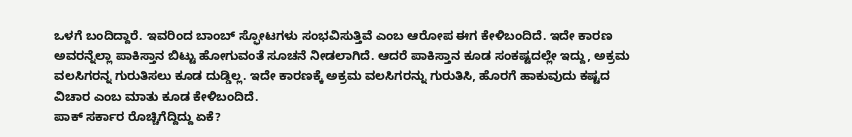ಒಳಗೆ ಬಂದಿದ್ದಾರೆ. ಇವರಿಂದ ಬಾಂಬ್ ಸ್ಫೋಟಗಳು ಸಂಭವಿಸುತ್ತಿವೆ ಎಂಬ ಆರೋಪ ಈಗ ಕೇಳಿಬಂದಿದೆ. ಇದೇ ಕಾರಣ ಅವರನ್ನೆಲ್ಲಾ ಪಾಕಿಸ್ತಾನ ಬಿಟ್ಟು ಹೋಗುವಂತೆ ಸೂಚನೆ ನೀಡಲಾಗಿದೆ. ಆದರೆ ಪಾಕಿಸ್ತಾನ ಕೂಡ ಸಂಕಷ್ಟದಲ್ಲೇ ಇದ್ದು, ಅಕ್ರಮ ವಲಸಿಗರನ್ನ ಗುರುತಿಸಲು ಕೂಡ ದುಡ್ಡಿಲ್ಲ. ಇದೇ ಕಾರಣಕ್ಕೆ ಅಕ್ರಮ ವಲಸಿಗರನ್ನು ಗುರುತಿಸಿ, ಹೊರಗೆ ಹಾಕುವುದು ಕಷ್ಟದ ವಿಚಾರ ಎಂಬ ಮಾತು ಕೂಡ ಕೇಳಿಬಂದಿದೆ.
ಪಾಕ್ ಸರ್ಕಾರ ರೊಚ್ಚಿಗೆದ್ದಿದ್ದು ಏಕೆ?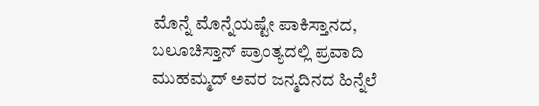ಮೊನ್ನೆ ಮೊನ್ನೆಯಷ್ಟೇ ಪಾಕಿಸ್ತಾನದ, ಬಲೂಚಿಸ್ತಾನ್ ಪ್ರಾಂತ್ಯದಲ್ಲಿ ಪ್ರವಾದಿ ಮುಹಮ್ಮದ್ ಅವರ ಜನ್ಮದಿನದ ಹಿನ್ನೆಲೆ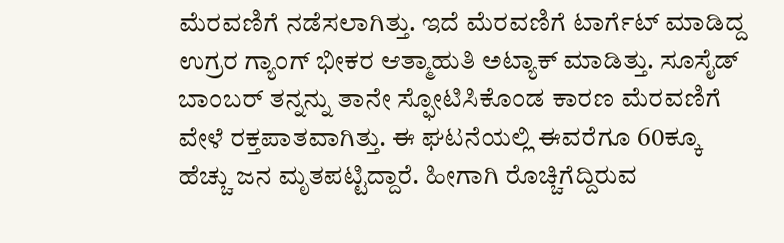ಮೆರವಣಿಗೆ ನಡೆಸಲಾಗಿತ್ತು. ಇದೆ ಮೆರವಣಿಗೆ ಟಾರ್ಗೆಟ್ ಮಾಡಿದ್ದ ಉಗ್ರರ ಗ್ಯಾಂಗ್ ಭೀಕರ ಆತ್ಮಾಹುತಿ ಅಟ್ಯಾಕ್ ಮಾಡಿತ್ತು. ಸೂಸೈಡ್ ಬಾಂಬರ್ ತನ್ನನ್ನು ತಾನೇ ಸ್ಫೋಟಿಸಿಕೊಂಡ ಕಾರಣ ಮೆರವಣಿಗೆ ವೇಳೆ ರಕ್ತಪಾತವಾಗಿತ್ತು. ಈ ಘಟನೆಯಲ್ಲಿ ಈವರೆಗೂ 60ಕ್ಕೂ ಹೆಚ್ಚು ಜನ ಮೃತಪಟ್ಟಿದ್ದಾರೆ. ಹೀಗಾಗಿ ರೊಚ್ಚಿಗೆದ್ದಿರುವ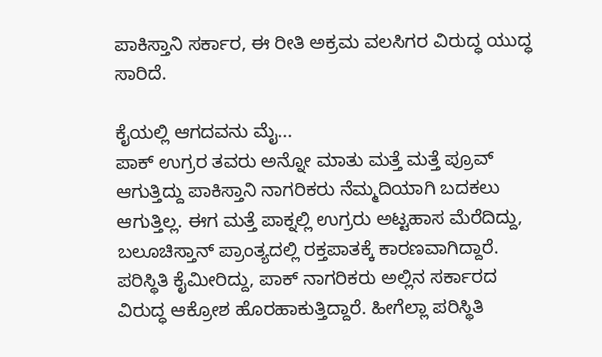ಪಾಕಿಸ್ತಾನಿ ಸರ್ಕಾರ, ಈ ರೀತಿ ಅಕ್ರಮ ವಲಸಿಗರ ವಿರುದ್ಧ ಯುದ್ಧ ಸಾರಿದೆ.

ಕೈಯಲ್ಲಿ ಆಗದವನು ಮೈ...
ಪಾಕ್ ಉಗ್ರರ ತವರು ಅನ್ನೋ ಮಾತು ಮತ್ತೆ ಮತ್ತೆ ಪ್ರೂವ್ ಆಗುತ್ತಿದ್ದು ಪಾಕಿಸ್ತಾನಿ ನಾಗರಿಕರು ನೆಮ್ಮದಿಯಾಗಿ ಬದಕಲು ಆಗುತ್ತಿಲ್ಲ. ಈಗ ಮತ್ತೆ ಪಾಕ್ನಲ್ಲಿ ಉಗ್ರರು ಅಟ್ಟಹಾಸ ಮೆರೆದಿದ್ದು, ಬಲೂಚಿಸ್ತಾನ್ ಪ್ರಾಂತ್ಯದಲ್ಲಿ ರಕ್ತಪಾತಕ್ಕೆ ಕಾರಣವಾಗಿದ್ದಾರೆ. ಪರಿಸ್ಥಿತಿ ಕೈಮೀರಿದ್ದು, ಪಾಕ್ ನಾಗರಿಕರು ಅಲ್ಲಿನ ಸರ್ಕಾರದ ವಿರುದ್ಧ ಆಕ್ರೋಶ ಹೊರಹಾಕುತ್ತಿದ್ದಾರೆ. ಹೀಗೆಲ್ಲಾ ಪರಿಸ್ಥಿತಿ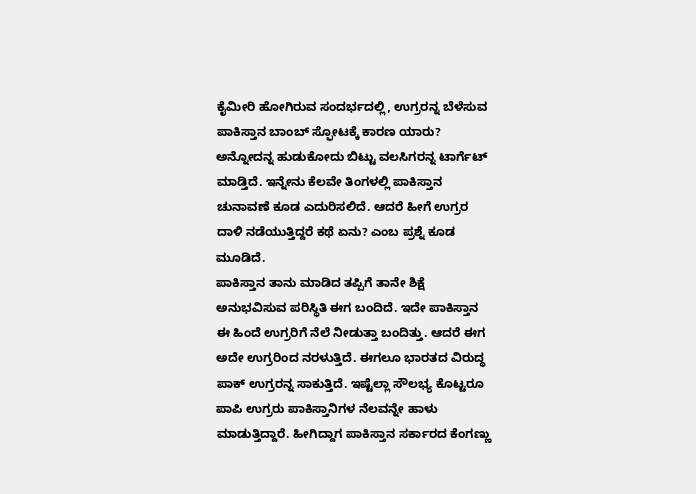ಕೈಮೀರಿ ಹೋಗಿರುವ ಸಂದರ್ಭದಲ್ಲಿ, ಉಗ್ರರನ್ನ ಬೆಳೆಸುವ ಪಾಕಿಸ್ತಾನ ಬಾಂಬ್ ಸ್ಫೋಟಕ್ಕೆ ಕಾರಣ ಯಾರು? ಅನ್ನೋದನ್ನ ಹುಡುಕೋದು ಬಿಟ್ಟು ವಲಸಿಗರನ್ನ ಟಾರ್ಗೆಟ್ ಮಾಡ್ತಿದೆ. ಇನ್ನೇನು ಕೆಲವೇ ತಿಂಗಳಲ್ಲಿ ಪಾಕಿಸ್ತಾನ ಚುನಾವಣೆ ಕೂಡ ಎದುರಿಸಲಿದೆ. ಆದರೆ ಹೀಗೆ ಉಗ್ರರ ದಾಳಿ ನಡೆಯುತ್ತಿದ್ದರೆ ಕಥೆ ಏನು? ಎಂಬ ಪ್ರಶ್ನೆ ಕೂಡ ಮೂಡಿದೆ.
ಪಾಕಿಸ್ತಾನ ತಾನು ಮಾಡಿದ ತಪ್ಪಿಗೆ ತಾನೇ ಶಿಕ್ಷೆ ಅನುಭವಿಸುವ ಪರಿಸ್ಥಿತಿ ಈಗ ಬಂದಿದೆ. ಇದೇ ಪಾಕಿಸ್ತಾನ ಈ ಹಿಂದೆ ಉಗ್ರರಿಗೆ ನೆಲೆ ನೀಡುತ್ತಾ ಬಂದಿತ್ತು. ಆದರೆ ಈಗ ಅದೇ ಉಗ್ರರಿಂದ ನರಳುತ್ತಿದೆ. ಈಗಲೂ ಭಾರತದ ವಿರುದ್ಧ ಪಾಕ್ ಉಗ್ರರನ್ನ ಸಾಕುತ್ತಿದೆ. ಇಷ್ಟೆಲ್ಲಾ ಸೌಲಭ್ಯ ಕೊಟ್ಟರೂ ಪಾಪಿ ಉಗ್ರರು ಪಾಕಿಸ್ತಾನಿಗಳ ನೆಲವನ್ನೇ ಹಾಳು ಮಾಡುತ್ತಿದ್ದಾರೆ. ಹೀಗಿದ್ದಾಗ ಪಾಕಿಸ್ತಾನ ಸರ್ಕಾರದ ಕೆಂಗಣ್ಣು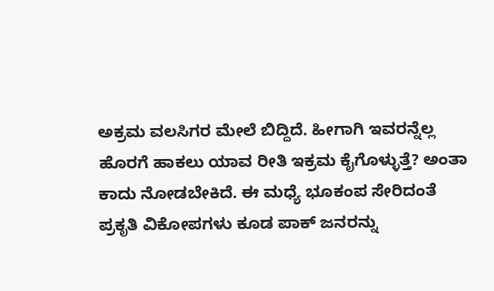ಅಕ್ರಮ ವಲಸಿಗರ ಮೇಲೆ ಬಿದ್ದಿದೆ. ಹೀಗಾಗಿ ಇವರನ್ನೆಲ್ಲ ಹೊರಗೆ ಹಾಕಲು ಯಾವ ರೀತಿ ಇಕ್ರಮ ಕೈಗೊಳ್ಳುತ್ತೆ? ಅಂತಾ ಕಾದು ನೋಡಬೇಕಿದೆ. ಈ ಮಧ್ಯೆ ಭೂಕಂಪ ಸೇರಿದಂತೆ ಪ್ರಕೃತಿ ವಿಕೋಪಗಳು ಕೂಡ ಪಾಕ್ ಜನರನ್ನು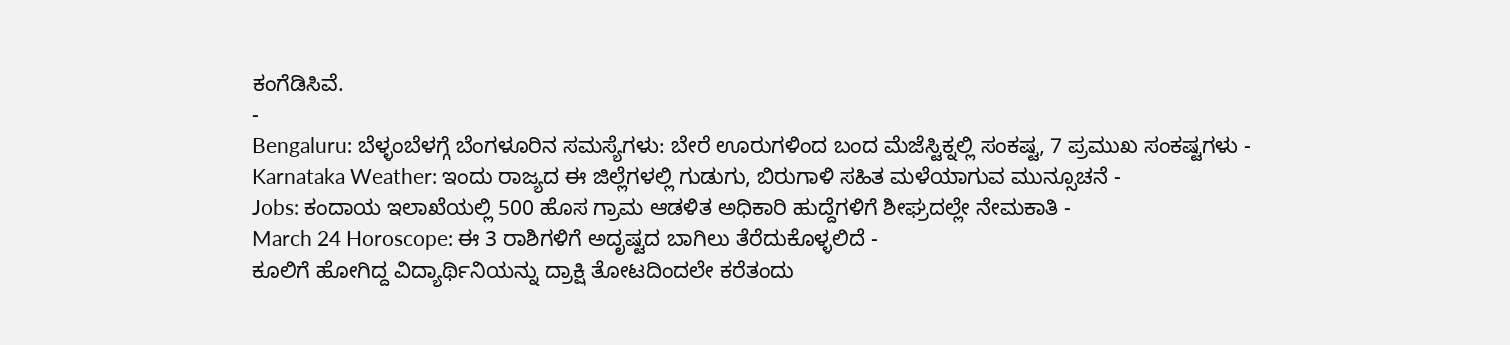ಕಂಗೆಡಿಸಿವೆ.
-
Bengaluru: ಬೆಳ್ಳಂಬೆಳಗ್ಗೆ ಬೆಂಗಳೂರಿನ ಸಮಸ್ಯೆಗಳು: ಬೇರೆ ಊರುಗಳಿಂದ ಬಂದ ಮೆಜೆಸ್ಟಿಕ್ನಲ್ಲಿ ಸಂಕಷ್ಟ, 7 ಪ್ರಮುಖ ಸಂಕಷ್ಟಗಳು -
Karnataka Weather: ಇಂದು ರಾಜ್ಯದ ಈ ಜಿಲ್ಲೆಗಳಲ್ಲಿ ಗುಡುಗು, ಬಿರುಗಾಳಿ ಸಹಿತ ಮಳೆಯಾಗುವ ಮುನ್ಸೂಚನೆ -
Jobs: ಕಂದಾಯ ಇಲಾಖೆಯಲ್ಲಿ 500 ಹೊಸ ಗ್ರಾಮ ಆಡಳಿತ ಅಧಿಕಾರಿ ಹುದ್ದೆಗಳಿಗೆ ಶೀಘ್ರದಲ್ಲೇ ನೇಮಕಾತಿ -
March 24 Horoscope: ಈ 3 ರಾಶಿಗಳಿಗೆ ಅದೃಷ್ಟದ ಬಾಗಿಲು ತೆರೆದುಕೊಳ್ಳಲಿದೆ -
ಕೂಲಿಗೆ ಹೋಗಿದ್ದ ವಿದ್ಯಾರ್ಥಿನಿಯನ್ನು ದ್ರಾಕ್ಷಿ ತೋಟದಿಂದಲೇ ಕರೆತಂದು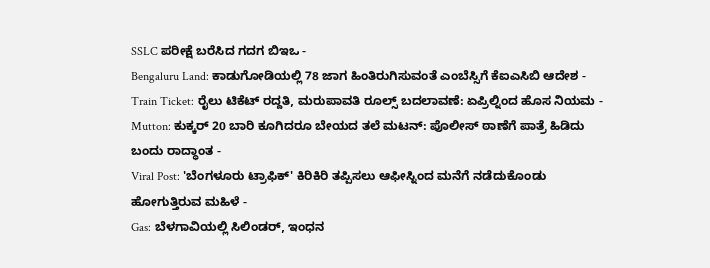SSLC ಪರೀಕ್ಷೆ ಬರೆಸಿದ ಗದಗ ಬಿಇಒ -
Bengaluru Land: ಕಾಡುಗೋಡಿಯಲ್ಲಿ 78 ಜಾಗ ಹಿಂತಿರುಗಿಸುವಂತೆ ಎಂಬೆಸ್ಸಿಗೆ ಕೆಐಎಸಿಬಿ ಆದೇಶ -
Train Ticket: ರೈಲು ಟಿಕೆಟ್ ರದ್ದತಿ, ಮರುಪಾವತಿ ರೂಲ್ಸ್ ಬದಲಾವಣೆ: ಏಪ್ರಿಲ್ನಿಂದ ಹೊಸ ನಿಯಮ -
Mutton: ಕುಕ್ಕರ್ 20 ಬಾರಿ ಕೂಗಿದರೂ ಬೇಯದ ತಲೆ ಮಟನ್: ಪೊಲೀಸ್ ಠಾಣೆಗೆ ಪಾತ್ರೆ ಹಿಡಿದು ಬಂದು ರಾದ್ಧಾಂತ -
Viral Post: 'ಬೆಂಗಳೂರು ಟ್ರಾಫಿಕ್' ಕಿರಿಕಿರಿ ತಪ್ಪಿಸಲು ಆಫೀಸ್ನಿಂದ ಮನೆಗೆ ನಡೆದುಕೊಂಡು ಹೋಗುತ್ತಿರುವ ಮಹಿಳೆ -
Gas: ಬೆಳಗಾವಿಯಲ್ಲಿ ಸಿಲಿಂಡರ್, ಇಂಧನ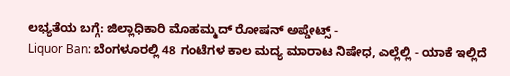ಲಭ್ಯತೆಯ ಬಗ್ಗೆ: ಜಿಲ್ಲಾಧಿಕಾರಿ ಮೊಹಮ್ಮದ್ ರೋಷನ್ ಅಪ್ಡೇಟ್ಸ್ -
Liquor Ban: ಬೆಂಗಳೂರಲ್ಲಿ 48 ಗಂಟೆಗಳ ಕಾಲ ಮದ್ಯ ಮಾರಾಟ ನಿಷೇಧ, ಎಲ್ಲೆಲ್ಲಿ - ಯಾಕೆ ಇಲ್ಲಿದೆ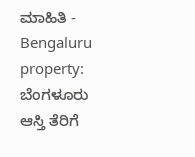ಮಾಹಿತಿ -
Bengaluru property: ಬೆಂಗಳೂರು ಆಸ್ತಿ ತೆರಿಗೆ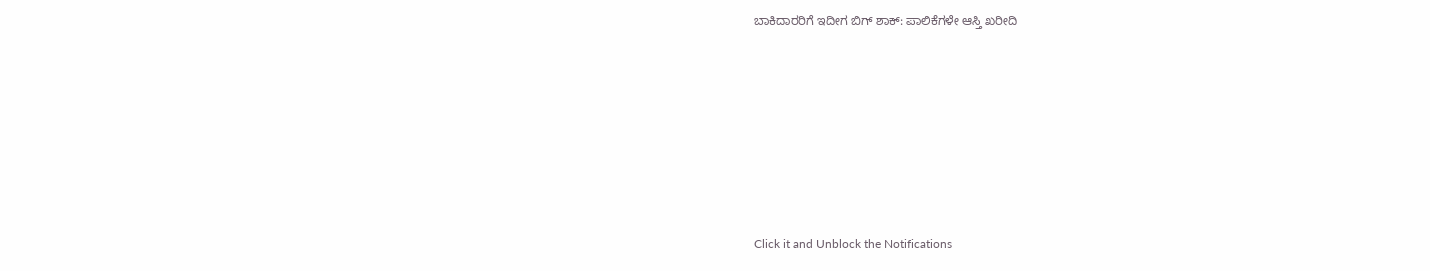ಬಾಕಿದಾರರಿಗೆ ಇದೀಗ ಬಿಗ್ ಶಾಕ್: ಪಾಲಿಕೆಗಳೇ ಆಸ್ತಿ ಖರೀದಿ












Click it and Unblock the Notifications